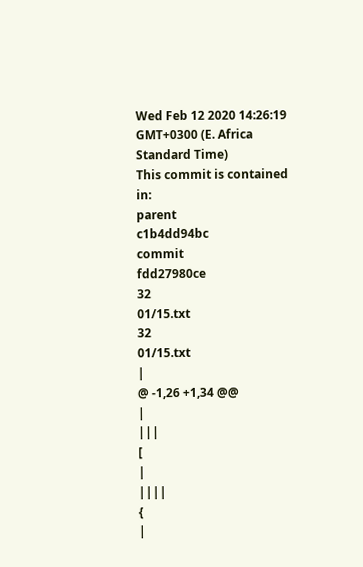Wed Feb 12 2020 14:26:19 GMT+0300 (E. Africa Standard Time)
This commit is contained in:
parent
c1b4dd94bc
commit
fdd27980ce
32
01/15.txt
32
01/15.txt
|
@ -1,26 +1,34 @@
|
|||
[
|
||||
{
|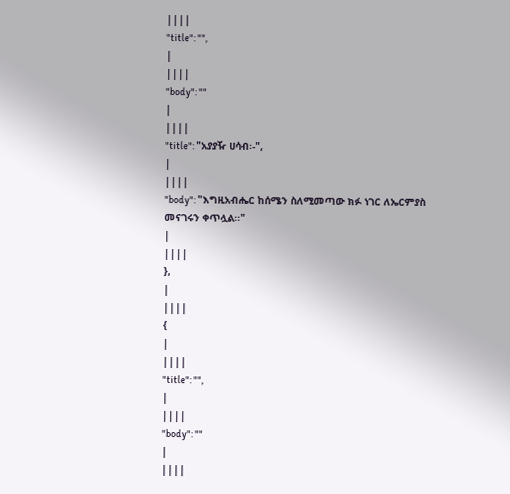||||
"title": "",
|
||||
"body": ""
|
||||
"title": "አያያዥ ሀሳብ፡-",
|
||||
"body": "እግዚአብሔር ከሰሜን ስለሚመጣው ክፉ ነገር ለኤርምያስ መናገሩን ቀጥሏል፡፡"
|
||||
},
|
||||
{
|
||||
"title": "",
|
||||
"body": ""
|
||||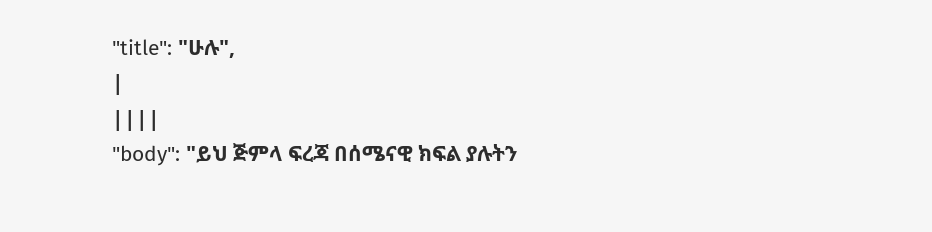"title": "ሁሉ",
|
||||
"body": "ይህ ጅምላ ፍረጃ በሰሜናዊ ክፍል ያሉትን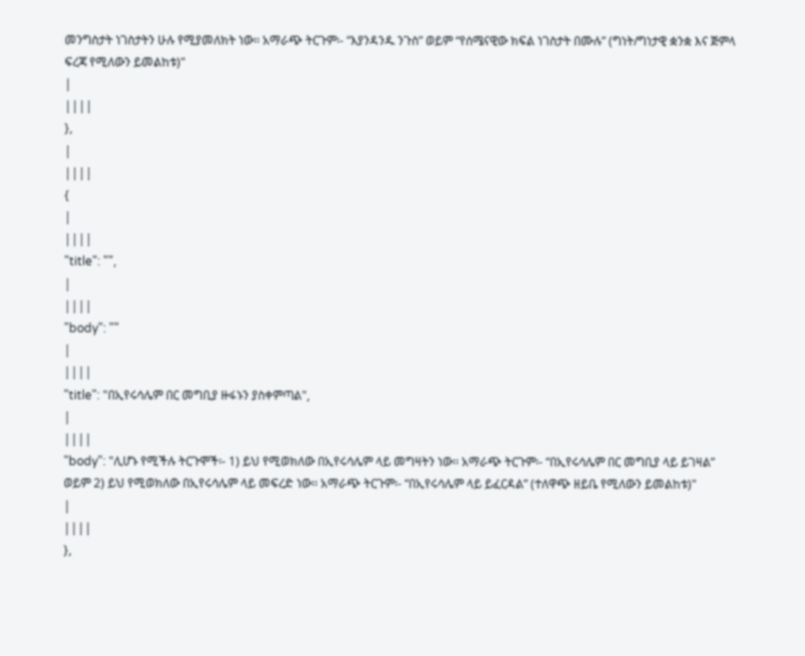መንግስታት ነገስታትን ሁሉ የሚያመለክት ነው፡፡ አማራጭ ትርጉም፡- “እያንዳንዱ ንጉስ” ወይም “የሰሜናዊው ክፍል ነገስታት በሙሉ” (ግነት/ግነታዊ ቋንቋ እና ጅምላ ፍረጃ የሚለውን ይመልከቱ)"
|
||||
},
|
||||
{
|
||||
"title": "",
|
||||
"body": ""
|
||||
"title": "በኢየሩሳሌም በር መግቢያ ዙፋኑን ያስቀምጣል",
|
||||
"body": "ሊሆኑ የሚችሉ ትርጉሞች፡- 1) ይህ የሚወክለው በኢየሩሳሌም ላይ መግዛትን ነው፡፡ አማራጭ ትርጉም፡- “በኢየሩሳሌም በር መግቢያ ላይ ይገዛል” ወይም 2) ይህ የሚወክለው በኢየሩሳሌም ላይ መፍረድ ነው፡፡ አማራጭ ትርጉም፡- “በኢየሩሳሌም ላይ ይፈርዳል” (ተለዋጭ ዘይቤ የሚለውን ይመልከቱ)"
|
||||
},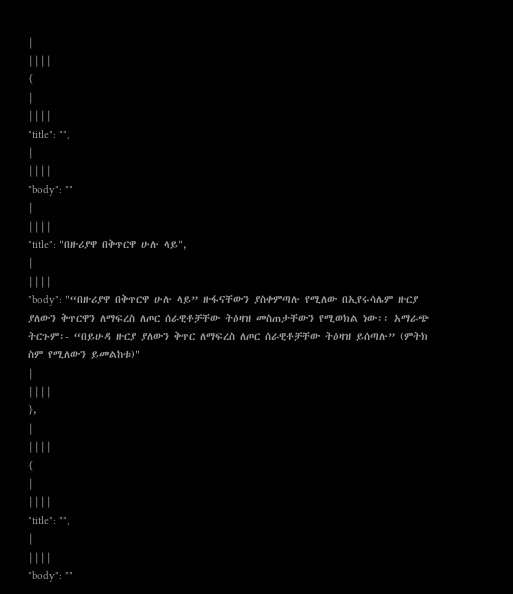|
||||
{
|
||||
"title": "",
|
||||
"body": ""
|
||||
"title": "በዙሪያዋ በቅጥርዋ ሁሉ ላይ",
|
||||
"body": "“በዙሪያዋ በቅጥርዋ ሁሉ ላይ” ዙፋናቸውን ያስቀምጣሉ የሚለው በኢየሩሳሌም ዙርያ ያለውን ቅጥርዋን ለማፍረስ ለጦር ሰራዊቶቻቸው ትዕዛዝ መስጠታቸውን የሚወክል ነው፡፡ አማራጭ ትርጉም፡- “በይሁዳ ዙርያ ያለውን ቅጥር ለማፍረስ ለጦር ሰራዊቶቻቸው ትዕዛዝ ይሰጣሉ” (ምትክ ስም የሚለውን ይመልከቱ)"
|
||||
},
|
||||
{
|
||||
"title": "",
|
||||
"body": ""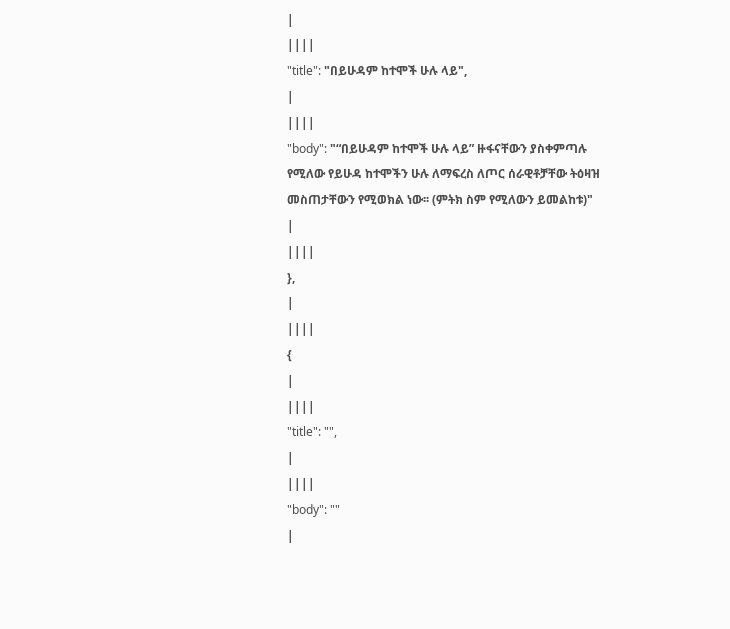|
||||
"title": "በይሁዳም ከተሞች ሁሉ ላይ",
|
||||
"body": "“በይሁዳም ከተሞች ሁሉ ላይ” ዙፋናቸውን ያስቀምጣሉ የሚለው የይሁዳ ከተሞችን ሁሉ ለማፍረስ ለጦር ሰራዊቶቻቸው ትዕዛዝ መስጠታቸውን የሚወክል ነው፡፡ (ምትክ ስም የሚለውን ይመልከቱ)"
|
||||
},
|
||||
{
|
||||
"title": "",
|
||||
"body": ""
|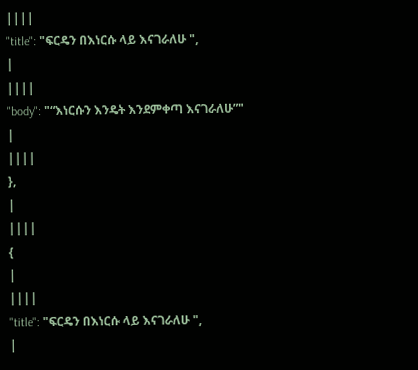||||
"title": "ፍርዴን በእነርሱ ላይ እናገራለሁ ",
|
||||
"body": "“እነርሱን እንዴት እንደምቀጣ እናገራለሁ”"
|
||||
},
|
||||
{
|
||||
"title": "ፍርዴን በእነርሱ ላይ እናገራለሁ ",
|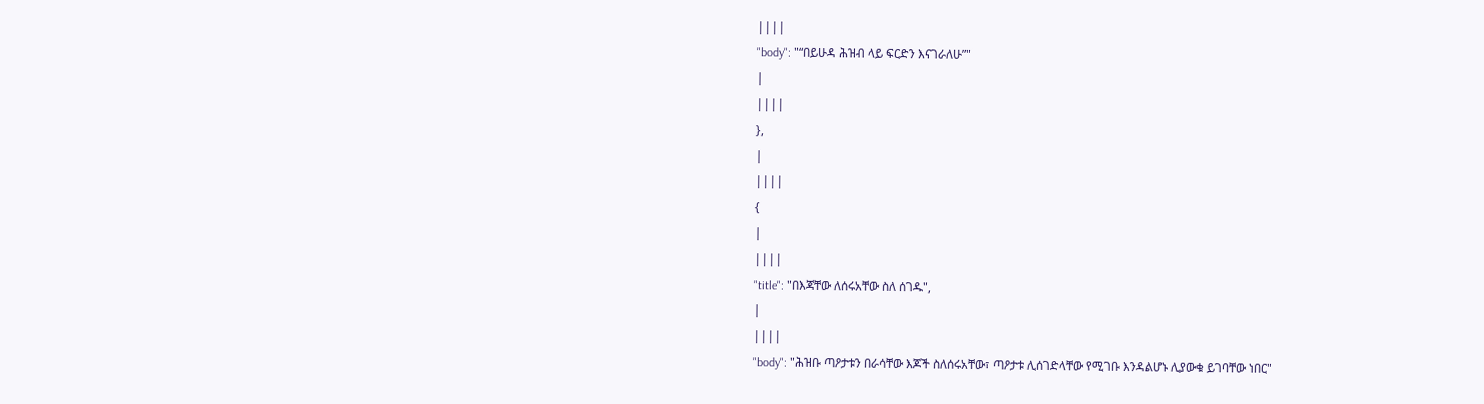||||
"body": "“በይሁዳ ሕዝብ ላይ ፍርድን እናገራለሁ”"
|
||||
},
|
||||
{
|
||||
"title": "በእጃቸው ለሰሩአቸው ስለ ሰገዱ",
|
||||
"body": "ሕዝቡ ጣዖታቱን በራሳቸው እጆች ስለሰሩአቸው፣ ጣዖታቱ ሊሰገድላቸው የሚገቡ እንዳልሆኑ ሊያውቁ ይገባቸው ነበር"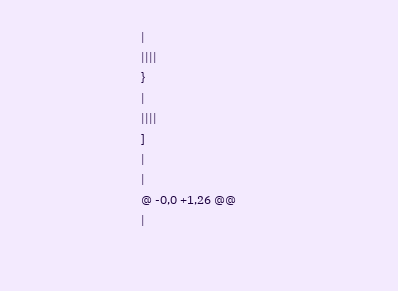|
||||
}
|
||||
]
|
|
@ -0,0 +1,26 @@
|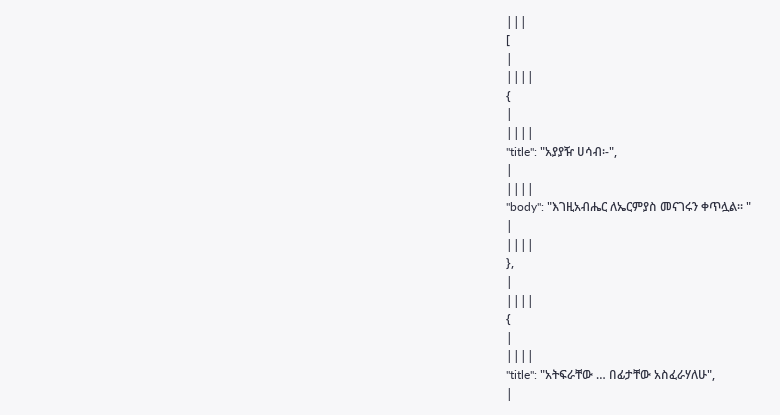|||
[
|
||||
{
|
||||
"title": "አያያዥ ሀሳብ፡-",
|
||||
"body": "እገዚአብሔር ለኤርምያስ መናገሩን ቀጥሏል፡፡ "
|
||||
},
|
||||
{
|
||||
"title": "አትፍራቸው … በፊታቸው አስፈራሃለሁ",
|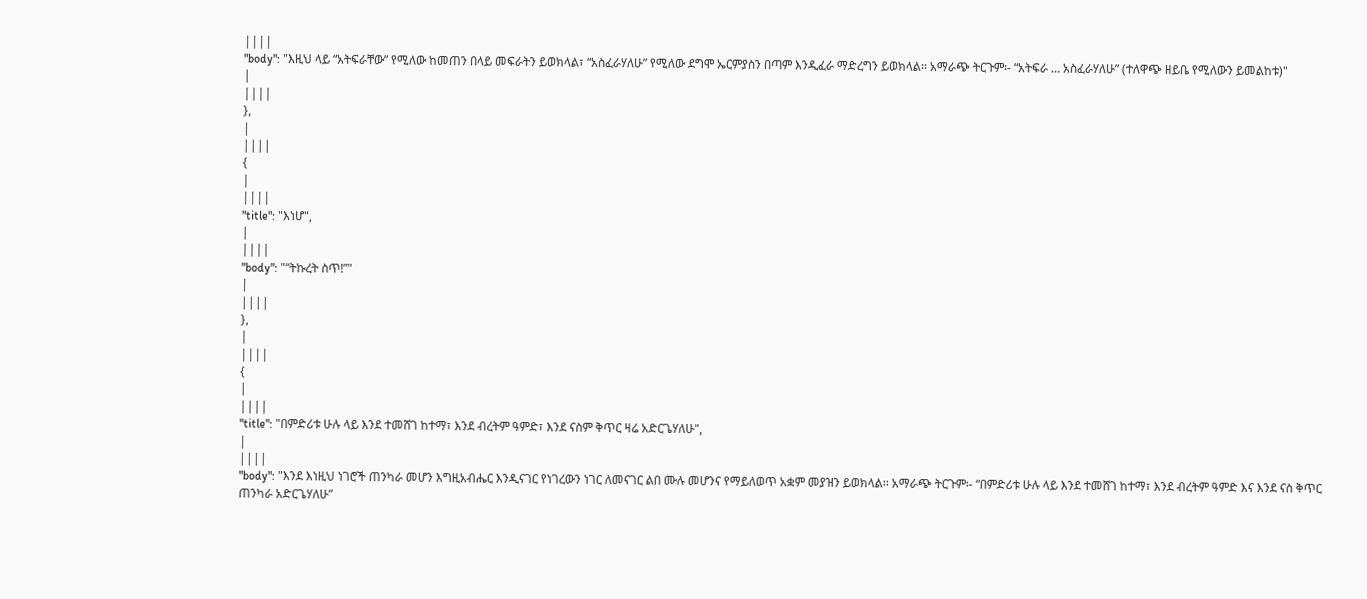||||
"body": "እዚህ ላይ “አትፍራቸው” የሚለው ከመጠን በላይ መፍራትን ይወክላል፣ “አስፈራሃለሁ” የሚለው ደግሞ ኤርምያስን በጣም እንዲፈራ ማድረግን ይወክላል፡፡ አማራጭ ትርጉም፡- “አትፍራ … አስፈራሃለሁ” (ተለዋጭ ዘይቤ የሚለውን ይመልከቱ)"
|
||||
},
|
||||
{
|
||||
"title": "እነሆ",
|
||||
"body": "“ትኩረት ስጥ!”"
|
||||
},
|
||||
{
|
||||
"title": "በምድሪቱ ሁሉ ላይ እንደ ተመሸገ ከተማ፣ እንደ ብረትም ዓምድ፣ እንደ ናስም ቅጥር ዛሬ አድርጌሃለሁ",
|
||||
"body": "እንደ እነዚህ ነገሮች ጠንካራ መሆን እግዚአብሔር እንዲናገር የነገረውን ነገር ለመናገር ልበ ሙሉ መሆንና የማይለወጥ አቋም መያዝን ይወክላል፡፡ አማራጭ ትርጉም፡- “በምድሪቱ ሁሉ ላይ እንደ ተመሸገ ከተማ፣ እንደ ብረትም ዓምድ እና እንደ ናስ ቅጥር ጠንካራ አድርጌሃለሁ”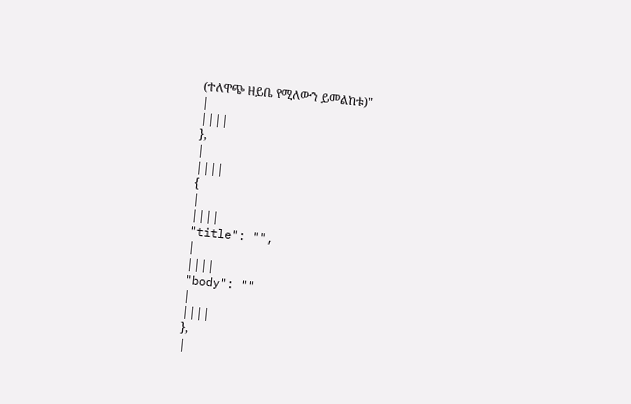(ተለዋጭ ዘይቤ የሚለውን ይመልከቱ)"
|
||||
},
|
||||
{
|
||||
"title": "",
|
||||
"body": ""
|
||||
},
|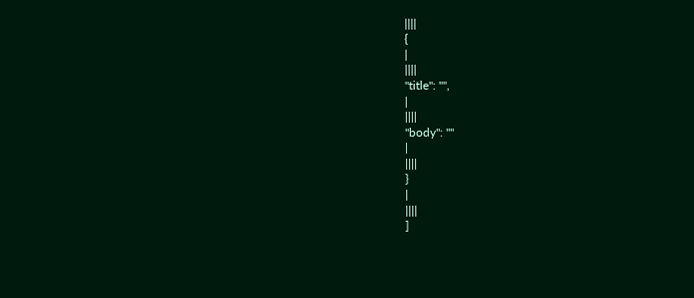||||
{
|
||||
"title": "",
|
||||
"body": ""
|
||||
}
|
||||
]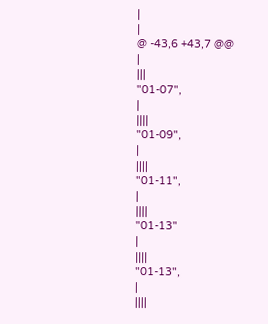|
|
@ -43,6 +43,7 @@
|
|||
"01-07",
|
||||
"01-09",
|
||||
"01-11",
|
||||
"01-13"
|
||||
"01-13",
|
||||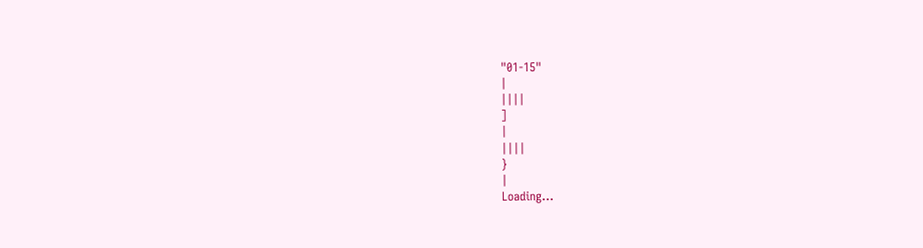"01-15"
|
||||
]
|
||||
}
|
Loading…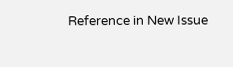Reference in New Issue